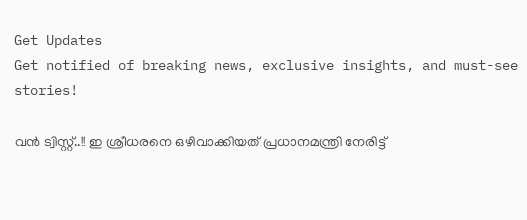Get Updates
Get notified of breaking news, exclusive insights, and must-see stories!

വൻ ട്വിസ്റ്റ്..!! ഇ ശ്രീധരനെ ഒഴിവാക്കിയത് പ്രധാനമന്ത്രി നേരിട്ട്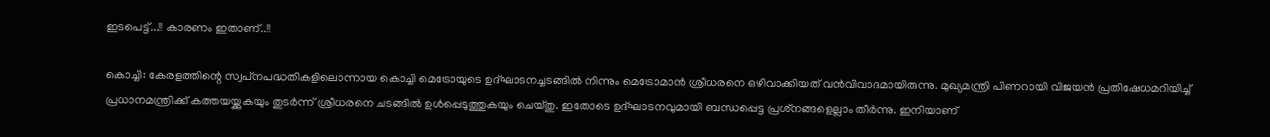ഇടപെട്ട്...!! കാരണം ഇതാണ്..!!

കൊച്ചി: കേരളത്തിന്റെ സ്വപ്‌നപദ്ധതികളിലൊന്നായ കൊച്ചി മെട്രോയുടെ ഉദ്ഘാടനച്ചടങ്ങില്‍ നിന്നും മെട്രോമാന്‍ ശ്രീധരനെ ഒഴിവാക്കിയത് വന്‍വിവാദമായിരുന്നു. മുഖ്യമന്ത്രി പിണറായി വിജയന്‍ പ്രതിഷേധമറിയിച്ച് പ്രധാനമന്ത്രിക്ക് കത്തയയ്ക്കുകയും തുടര്‍ന്ന് ശ്രീധരനെ ചടങ്ങില്‍ ഉള്‍പ്പെടുത്തുകയും ചെയ്തു. ഇതോടെ ഉദ്ഘാടനവുമായി ബന്ധപ്പെട്ട പ്രശ്‌നങ്ങളെല്ലാം തീര്‍ന്നു. ഇനിയാണ്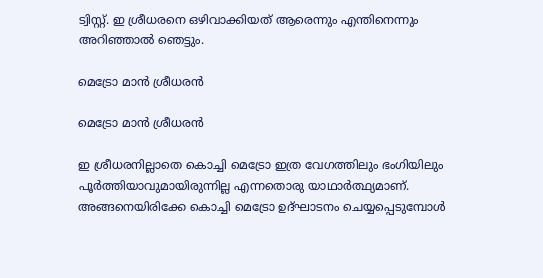ട്വിസ്റ്റ്. ഇ ശ്രീധരനെ ഒഴിവാക്കിയത് ആരെന്നും എന്തിനെന്നും അറിഞ്ഞാല്‍ ഞെട്ടും.

മെട്രോ മാൻ ശ്രീധരൻ

മെട്രോ മാൻ ശ്രീധരൻ

ഇ ശ്രീധരനില്ലാതെ കൊച്ചി മെട്രോ ഇത്ര വേഗത്തിലും ഭംഗിയിലും പൂര്‍ത്തിയാവുമായിരുന്നില്ല എന്നതൊരു യാഥാര്‍ത്ഥ്യമാണ്. അങ്ങനെയിരിക്കേ കൊച്ചി മെട്രോ ഉദ്ഘാടനം ചെയ്യപ്പെടുമ്പോള്‍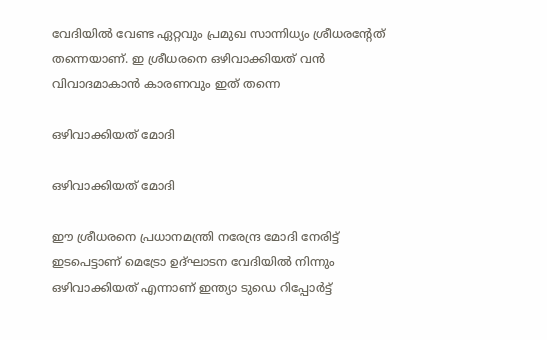വേദിയില്‍ വേണ്ട ഏറ്റവും പ്രമുഖ സാന്നിധ്യം ശ്രീധരന്റേത് തന്നെയാണ്. ഇ ശ്രീധരനെ ഒഴിവാക്കിയത് വന്‍ വിവാദമാകാന്‍ കാരണവും ഇത് തന്നെ

ഒഴിവാക്കിയത് മോദി

ഒഴിവാക്കിയത് മോദി

ഈ ശ്രീധരനെ പ്രധാനമന്ത്രി നരേന്ദ്ര മോദി നേരിട്ട് ഇടപെട്ടാണ് മെട്രോ ഉദ്ഘാടന വേദിയില്‍ നിന്നും ഒഴിവാക്കിയത് എന്നാണ് ഇന്ത്യാ ടുഡെ റിപ്പോര്‍ട്ട്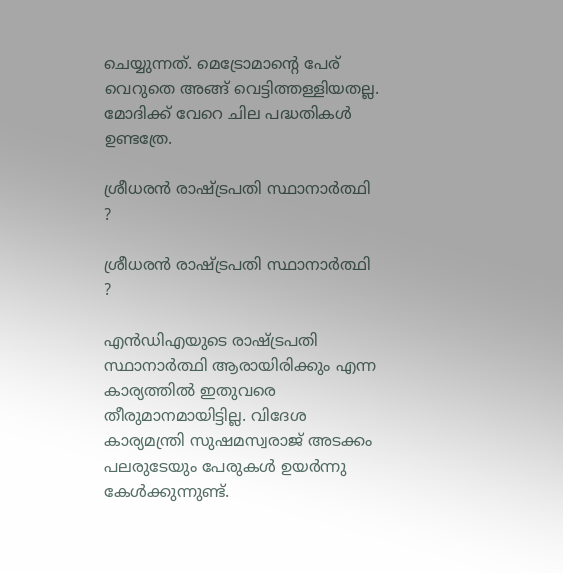ചെയ്യുന്നത്. മെട്രോമാന്റെ പേര് വെറുതെ അങ്ങ് വെട്ടിത്തള്ളിയതല്ല. മോദിക്ക് വേറെ ചില പദ്ധതികള്‍ ഉണ്ടത്രേ.

ശ്രീധരൻ രാഷ്ട്രപതി സ്ഥാനാർത്ഥി ?

ശ്രീധരൻ രാഷ്ട്രപതി സ്ഥാനാർത്ഥി ?

എന്‍ഡിഎയുടെ രാഷ്ട്രപതി സ്ഥാനാര്‍ത്ഥി ആരായിരിക്കും എന്ന കാര്യത്തില്‍ ഇതുവരെ തീരുമാനമായിട്ടില്ല. വിദേശ കാര്യമന്ത്രി സുഷമസ്വരാജ് അടക്കം പലരുടേയും പേരുകള്‍ ഉയര്‍ന്നു കേള്‍ക്കുന്നുണ്ട്.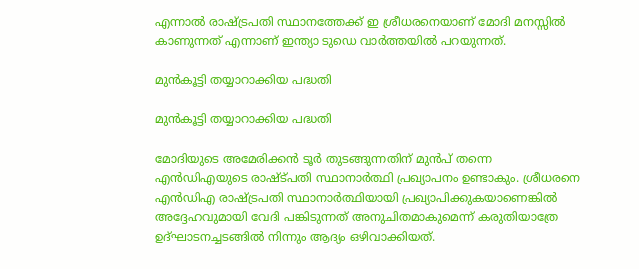എന്നാല്‍ രാഷ്ട്രപതി സ്ഥാനത്തേക്ക് ഇ ശ്രീധരനെയാണ് മോദി മനസ്സില്‍ കാണുന്നത് എന്നാണ് ഇന്ത്യാ ടുഡെ വാര്‍ത്തയില്‍ പറയുന്നത്.

മുൻകൂട്ടി തയ്യാറാക്കിയ പദ്ധതി

മുൻകൂട്ടി തയ്യാറാക്കിയ പദ്ധതി

മോദിയുടെ അമേരിക്കന്‍ ടൂര്‍ തുടങ്ങുന്നതിന് മുന്‍പ് തന്നെ എന്‍ഡിഎയുടെ രാഷ്ട്പതി സ്ഥാനാര്‍ത്ഥി പ്രഖ്യാപനം ഉണ്ടാകും. ശ്രീധരനെ എന്‍ഡിഎ രാഷ്ട്രപതി സ്ഥാനാര്‍ത്ഥിയായി പ്രഖ്യാപിക്കുകയാണെങ്കില്‍ അദ്ദേഹവുമായി വേദി പങ്കിടുന്നത് അനുചിതമാകുമെന്ന് കരുതിയാത്രേ ഉദ്ഘാടനച്ചടങ്ങില്‍ നിന്നും ആദ്യം ഒഴിവാക്കിയത്.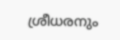ശ്രീധരനും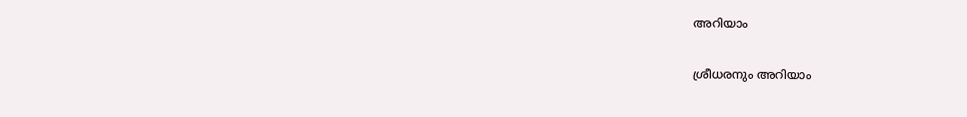അറിയാം

ശ്രീധരനും അറിയാം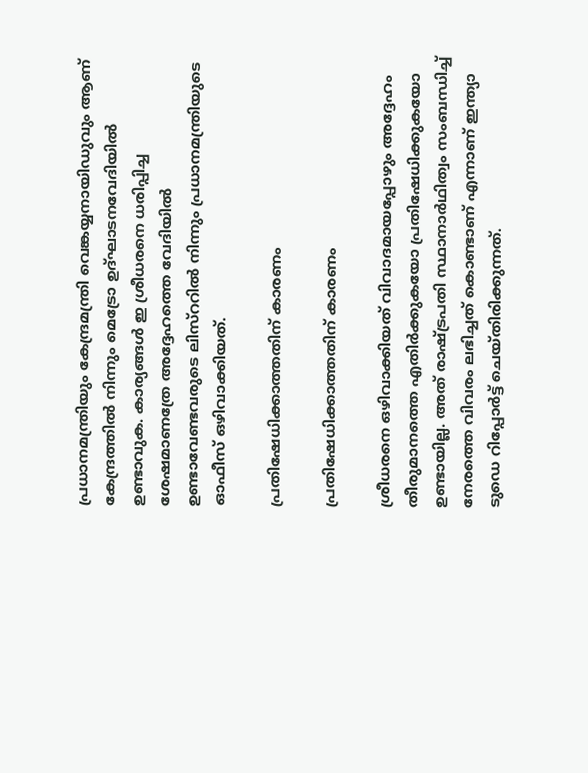പ്രധാനമന്ത്രിയും കേന്ദ്രമന്ത്രി വെങ്കയ്യനായിഡുവും ആണ് കേന്ദ്രത്തില്‍ നിന്നും മെട്രോ ഉദ്ഘാടനവേദിയില്‍ ഉണ്ടാവുക. കാര്യങ്ങള്‍ ഇ ശ്രീധരനെ ധരിപ്പിച്ച ശേഷമാണത്രേ അദ്ദേഹത്തെ വേദിയില്‍ ഉണ്ടാവേണ്ടവരുടെ ലിസ്‌ററില്‍ നിന്നും പ്രധാനമന്ത്രിയുടെ ഓഫീസ് ഒഴിവാക്കിയത്.

പ്രതിഷേധിക്കാത്തതിന് കാരണം

പ്രതിഷേധിക്കാത്തതിന് കാരണം

ശ്രീധരനെ ഒഴിവാക്കിയത് വിവാദമായപ്പോഴും അദ്ദേഹം തീരുമാനത്തെ എതിര്‍ക്കുകയോ പ്രതിഷേധിക്കുകയോ ഉണ്ടായില്ല. അത് രാഷ്ട്രപതി സ്ഥാനാര്‍ഥിത്വം സംബന്ധിച്ച് നേരത്തെ വിവരം ലഭിച്ചത് കൊണ്ടാണ് എന്നാണ് ഇന്ത്യാ ടുഡെ റിപ്പോര്‍ട്ട് ചെയ്തിരിക്കുന്നത്.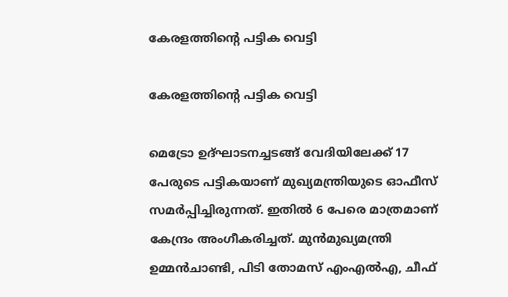കേരളത്തിന്റെ പട്ടിക വെട്ടി

കേരളത്തിന്റെ പട്ടിക വെട്ടി

മെട്രോ ഉദ്ഘാടനച്ചടങ്ങ് വേദിയിലേക്ക് 17 പേരുടെ പട്ടികയാണ് മുഖ്യമന്ത്രിയുടെ ഓഫീസ് സമര്‍പ്പിച്ചിരുന്നത്. ഇതില്‍ 6 പേരെ മാത്രമാണ് കേന്ദ്രം അംഗീകരിച്ചത്. മുന്‍മുഖ്യമന്ത്രി ഉമ്മന്‍ചാണ്ടി, പിടി തോമസ് എംഎല്‍എ, ചീഫ്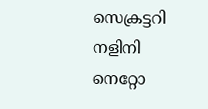സെക്രട്ടറി നളിനി നെറ്റോ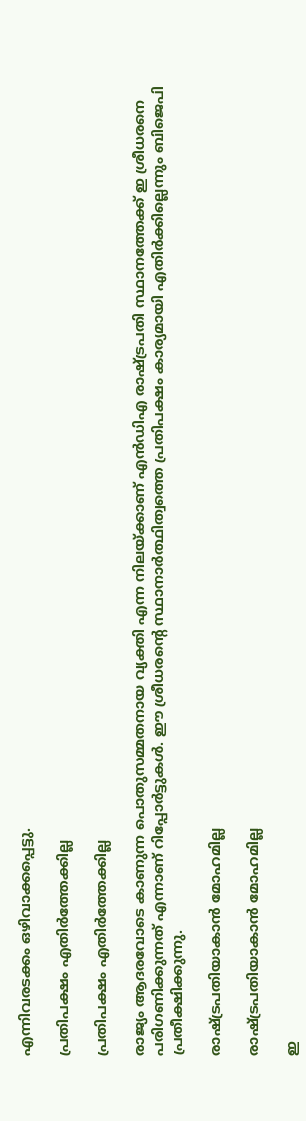എന്നിവരടക്കം ഒഴിവാക്കപ്പെട്ടു.

പ്രതിപക്ഷം എതിർത്തേക്കില്ല

പ്രതിപക്ഷം എതിർത്തേക്കില്ല

രാജ്യം ആദരവോടെ കാണുന്ന പൊതുസമ്മതനായ വ്യക്തി എന്ന നിലയ്ക്കാണ് എന്‍ഡിഎ രാഷ്ട്രപതി സ്ഥാനത്തേക്ക് ഇ ശ്രീധരനെ പരിഗണിക്കുന്നത് എന്നാണ് റിപ്പോര്‍ട്ടുകള്‍. ഈ ശ്രീധരന്റെ സ്ഥാനാര്‍ത്ഥിത്വത്തെ പ്രതിപക്ഷം കാര്യമായി എതിര്‍ക്കില്ലെന്നും ബിജെപി പ്രതീക്ഷിക്കുന്നു.

രാഷ്ട്രപതിയാകാൻ മോഹമില്ല

രാഷ്ട്രപതിയാകാൻ മോഹമില്ല

ഇ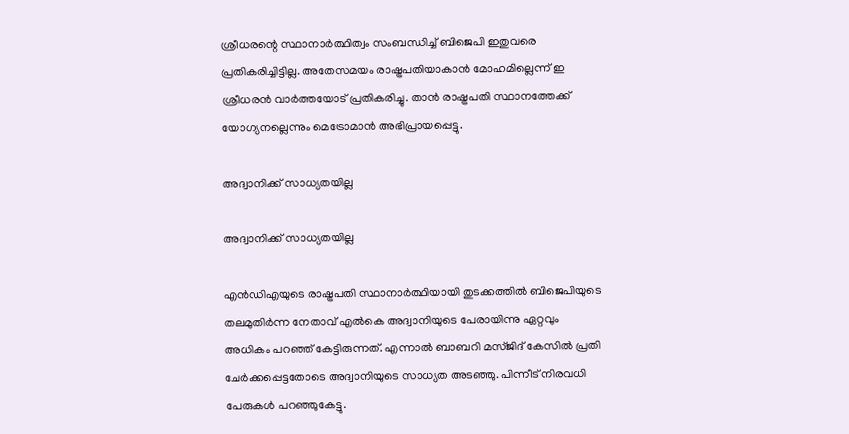ശ്രീധരന്റെ സ്ഥാനാര്‍ത്ഥിത്വം സംബന്ധിച്ച് ബിജെപി ഇതുവരെ പ്രതികരിച്ചിട്ടില്ല. അതേസമയം രാഷ്ട്രപതിയാകാന്‍ മോഹമില്ലെന്ന് ഇ ശ്രീധരന്‍ വാര്‍ത്തയോട് പ്രതികരിച്ചു. താന്‍ രാഷ്ട്രപതി സ്ഥാനത്തേക്ക് യോഗ്യനല്ലെന്നും മെട്രോമാന്‍ അഭിപ്രായപ്പെട്ടു.

അദ്വാനിക്ക് സാധ്യതയില്ല

അദ്വാനിക്ക് സാധ്യതയില്ല

എന്‍ഡിഎയുടെ രാഷ്ട്രപതി സ്ഥാനാര്‍ത്ഥിയായി തുടക്കത്തില്‍ ബിജെപിയുടെ തലമുതിര്‍ന്ന നേതാവ് എല്‍കെ അദ്വാനിയുടെ പേരായിന്നു ഏറ്റവും അധികം പറഞ്ഞ് കേട്ടിരുന്നത്. എന്നാല്‍ ബാബറി മസ്ജിദ് കേസില്‍ പ്രതി ചേര്‍ക്കപ്പെട്ടതോടെ അദ്വാനിയുടെ സാധ്യത അടഞ്ഞു. പിന്നീട് നിരവധി പേരുകള്‍ പറഞ്ഞുകേട്ടു.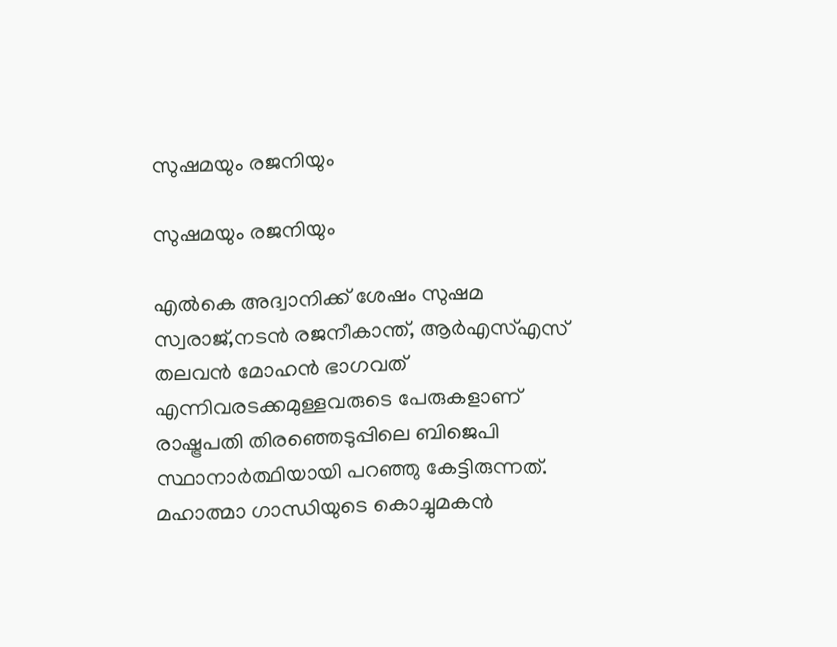സുഷമയും രജനിയും

സുഷമയും രജനിയും

എല്‍കെ അദ്വാനിക്ക് ശേഷം സുഷമ സ്വരാജ്,നടൻ രജനീകാന്ത്, ആര്‍എസ്എസ് തലവന്‍ മോഹന്‍ ഭാഗവത് എന്നിവരടക്കമുള്ളവരുടെ പേരുകളാണ് രാഷ്ട്രപതി തിരഞ്ഞെടുപ്പിലെ ബിജെപി സ്ഥാനാര്‍ത്ഥിയായി പറഞ്ഞു കേട്ടിരുന്നത്. മഹാത്മാ ഗാന്ധിയുടെ കൊച്ചുമകന്‍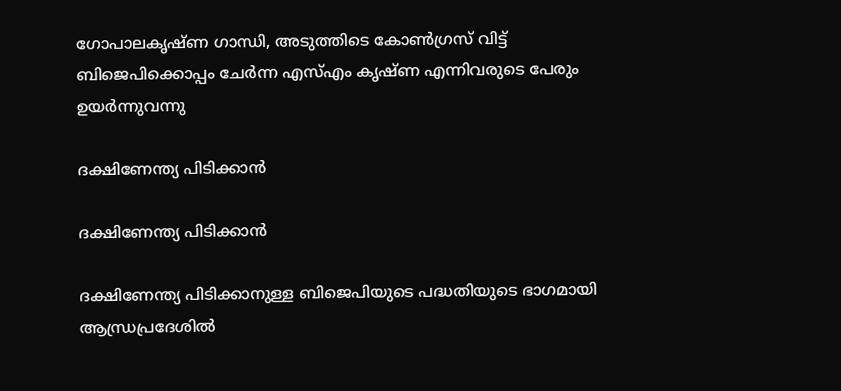ഗോപാലകൃഷ്ണ ഗാന്ധി, അടുത്തിടെ കോണ്‍ഗ്രസ് വിട്ട് ബിജെപിക്കൊപ്പം ചേര്‍ന്ന എസ്എം കൃഷ്ണ എന്നിവരുടെ പേരും ഉയർന്നുവന്നു

ദക്ഷിണേന്ത്യ പിടിക്കാൻ

ദക്ഷിണേന്ത്യ പിടിക്കാൻ

ദക്ഷിണേന്ത്യ പിടിക്കാനുള്ള ബിജെപിയുടെ പദ്ധതിയുടെ ഭാഗമായി ആന്ധ്രപ്രദേശില്‍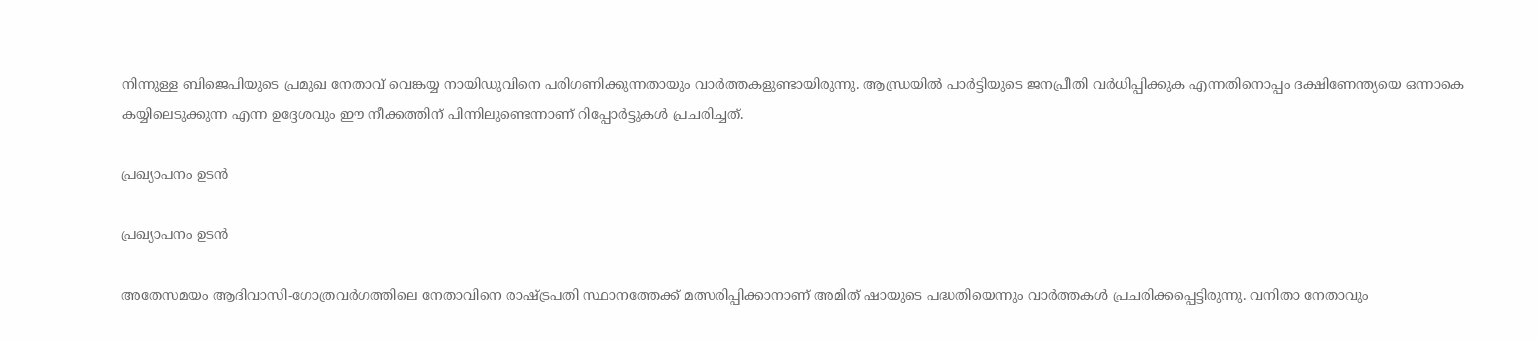നിന്നുള്ള ബിജെപിയുടെ പ്രമുഖ നേതാവ് വെങ്കയ്യ നായിഡുവിനെ പരിഗണിക്കുന്നതായും വാർത്തകളുണ്ടായിരുന്നു. ആന്ധ്രയില്‍ പാര്‍ട്ടിയുടെ ജനപ്രീതി വര്‍ധിപ്പിക്കുക എന്നതിനൊപ്പം ദക്ഷിണേന്ത്യയെ ഒന്നാകെ കയ്യിലെടുക്കുന്ന എന്ന ഉദ്ദേശവും ഈ നീക്കത്തിന് പിന്നിലുണ്ടെന്നാണ് റിപ്പോർട്ടുകൾ പ്രചരിച്ചത്.

പ്രഖ്യാപനം ഉടൻ

പ്രഖ്യാപനം ഉടൻ

അതേസമയം ആദിവാസി-ഗോത്രവര്‍ഗത്തിലെ നേതാവിനെ രാഷ്ട്രപതി സ്ഥാനത്തേക്ക് മത്സരിപ്പിക്കാനാണ് അമിത് ഷായുടെ പദ്ധതിയെന്നും വാര്‍ത്തകള്‍ പ്രചരിക്കപ്പെട്ടിരുന്നു. വനിതാ നേതാവും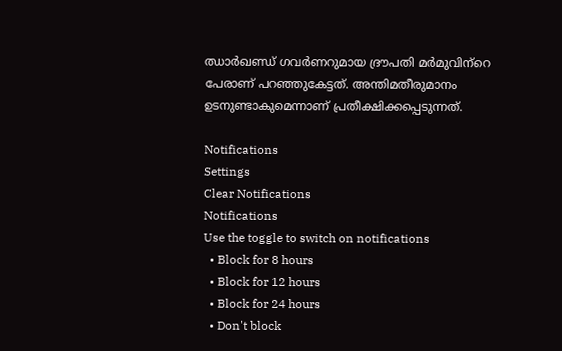ഝാര്‍ഖണ്ഡ് ഗവര്‍ണറുമായ ദ്രൗപതി മര്‍മുവിന്‌റെ പേരാണ് പറഞ്ഞുകേട്ടത്. അന്തിമതീരുമാനം ഉടനുണ്ടാകുമെന്നാണ് പ്രതീക്ഷിക്കപ്പെടുന്നത്.

Notifications
Settings
Clear Notifications
Notifications
Use the toggle to switch on notifications
  • Block for 8 hours
  • Block for 12 hours
  • Block for 24 hours
  • Don't block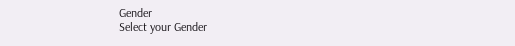Gender
Select your Gender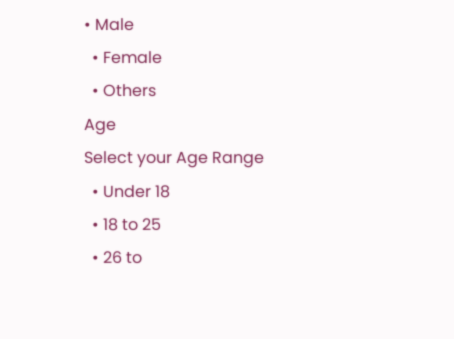• Male
  • Female
  • Others
Age
Select your Age Range
  • Under 18
  • 18 to 25
  • 26 to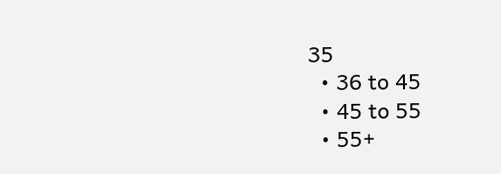35
  • 36 to 45
  • 45 to 55
  • 55+